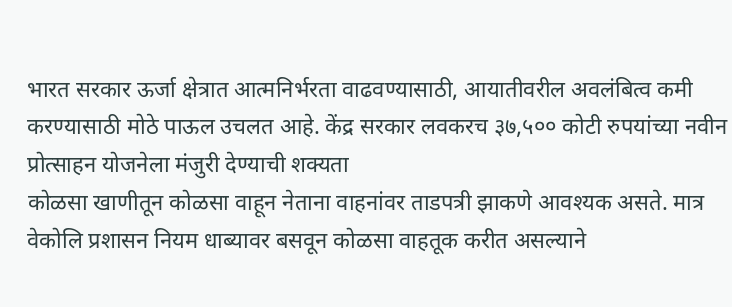भारत सरकार ऊर्जा क्षेत्रात आत्मनिर्भरता वाढवण्यासाठी, आयातीवरील अवलंबित्व कमी करण्यासाठी मोठे पाऊल उचलत आहे. केंद्र सरकार लवकरच ३७,५०० कोटी रुपयांच्या नवीन प्रोत्साहन योजनेला मंजुरी देण्याची शक्यता
कोळसा खाणीतून कोळसा वाहून नेताना वाहनांवर ताडपत्री झाकणे आवश्यक असते. मात्र वेकोलि प्रशासन नियम धाब्यावर बसवून कोळसा वाहतूक करीत असल्याने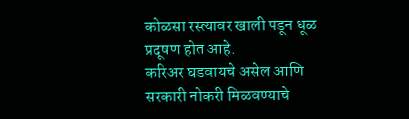कोळसा रस्त्यावर खाली पडून धूळ प्रदूषण होत आहे.
करिअर घडवायचे असेल आणि सरकारी नोकरी मिळवण्याचे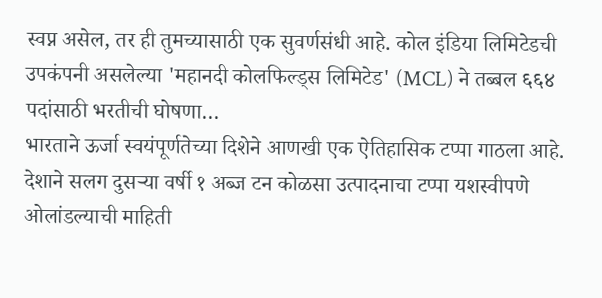स्वप्न असेल, तर ही तुमच्यासाठी एक सुवर्णसंधी आहे. कोल इंडिया लिमिटेडची उपकंपनी असलेल्या 'महानदी कोलफिल्ड्स लिमिटेड' (MCL) ने तब्बल ६६४ पदांसाठी भरतीची घोषणा…
भारताने ऊर्जा स्वयंपूर्णतेच्या दिशेने आणखी एक ऐतिहासिक टप्पा गाठला आहे. देशाने सलग दुसऱ्या वर्षी १ अब्ज टन कोळसा उत्पादनाचा टप्पा यशस्वीपणे ओलांडल्याची माहिती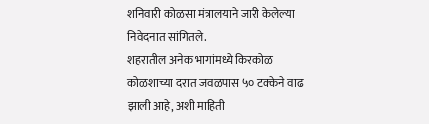शनिवारी कोळसा मंत्रालयाने जारी केलेल्या निवेदनात सांगितले.
शहरातील अनेक भागांमध्ये किरकोळ कोळशाच्या दरात जवळपास ५० टक्केने वाढ झाली आहे, अशी माहिती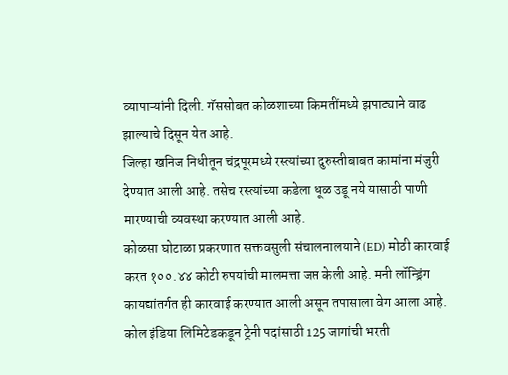व्यापाऱ्यांनी दिली. गॅससोबत कोळशाच्या किमतींमध्ये झपाट्याने वाढ झाल्याचे दिसून येत आहे.
जिल्हा खनिज निधीतून चंद्रपूरमध्ये रस्त्यांच्या दुरुस्तीबाबत कामांना मंजुरी देण्यात आली आहे. तसेच रस्त्यांच्या कडेला धूळ उडू नये यासाठी पाणी मारण्याची व्यवस्था करण्यात आली आहे.
कोळसा घोटाळा प्रकरणात सक्तवसुली संचालनालयाने (ED) मोठी कारवाई करत १००.४४ कोटी रुपयांची मालमत्ता जप्त केली आहे. मनी लॉन्ड्रिंग कायद्यांतर्गत ही कारवाई करण्यात आली असून तपासाला वेग आला आहे.
कोल इंडिया लिमिटेडकडून ट्रेनी पदांसाठी 125 जागांची भरती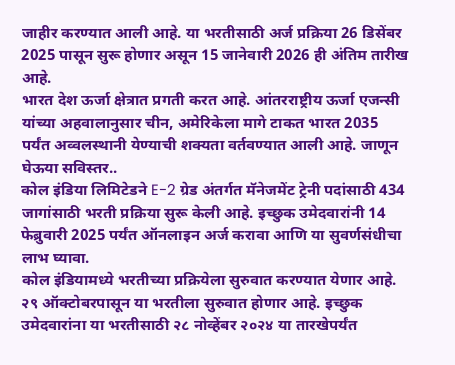जाहीर करण्यात आली आहे. या भरतीसाठी अर्ज प्रक्रिया 26 डिसेंबर 2025 पासून सुरू होणार असून 15 जानेवारी 2026 ही अंतिम तारीख आहे.
भारत देश ऊर्जा क्षेत्रात प्रगती करत आहे. आंतरराष्ट्रीय ऊर्जा एजन्सी यांच्या अहवालानुसार चीन, अमेरिकेला मागे टाकत भारत 2035 पर्यंत अव्वलस्थानी येण्याची शक्यता वर्तवण्यात आली आहे. जाणून घेऊया सविस्तर..
कोल इंडिया लिमिटेडने E-2 ग्रेड अंतर्गत मॅनेजमेंट ट्रेनी पदांसाठी 434 जागांसाठी भरती प्रक्रिया सुरू केली आहे. इच्छुक उमेदवारांनी 14 फेब्रुवारी 2025 पर्यंत ऑनलाइन अर्ज करावा आणि या सुवर्णसंधीचा लाभ घ्यावा.
कोल इंडियामध्ये भरतीच्या प्रक्रियेला सुरुवात करण्यात येणार आहे. २९ ऑक्टोबरपासून या भरतीला सुरुवात होणार आहे. इच्छुक उमेदवारांना या भरतीसाठी २८ नोव्हेंबर २०२४ या तारखेपर्यंत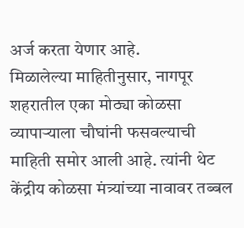अर्ज करता येणार आहे.
मिळालेल्या माहितीनुसार, नागपूर शहरातील एका मोठ्या कोळसा व्यापाऱ्याला चौघांनी फसवल्याची माहिती समोर आली आहे. त्यांनी थेट केंद्रीय कोळसा मंत्र्यांच्या नावावर तब्बल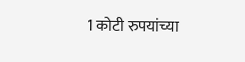1 कोटी रुपयांच्या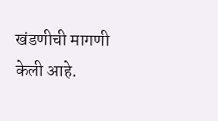खंडणीची मागणी केली आहे.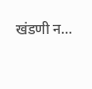खंडणी न…